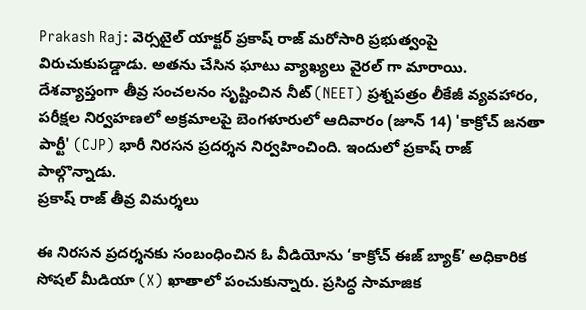Prakash Raj: వెర్సటైల్ యాక్టర్ ప్రకాష్ రాజ్ మరోసారి ప్రభుత్వంపై విరుచుకుపడ్డాడు. అతను చేసిన ఘాటు వ్యాఖ్యలు వైరల్ గా మారాయి. దేశవ్యాప్తంగా తీవ్ర సంచలనం సృష్టించిన నీట్ (NEET) ప్రశ్నపత్రం లీకేజీ వ్యవహారం, పరీక్షల నిర్వహణలో అక్రమాలపై బెంగళూరులో ఆదివారం (జూన్ 14) 'కాక్రోచ్ జనతా పార్టీ' (CJP) భారీ నిరసన ప్రదర్శన నిర్వహించింది. ఇందులో ప్రకాష్ రాజ్ పాల్గొన్నాడు.
ప్రకాష్ రాజ్ తీవ్ర విమర్శలు

ఈ నిరసన ప్రదర్శనకు సంబంధించిన ఓ వీడియోను ‘కాక్రోచ్ ఈజ్ బ్యాక్’ అధికారిక సోషల్ మీడియా (X) ఖాతాలో పంచుకున్నారు. ప్రసిద్ధ సామాజిక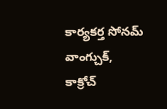కార్యకర్త సోనమ్ వాంగ్చుక్, కాక్రోచ్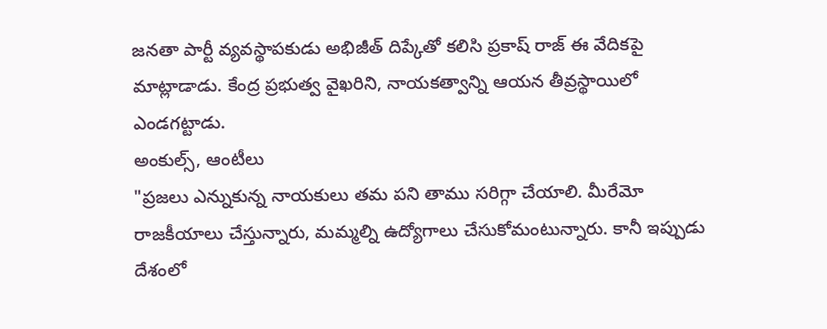జనతా పార్టీ వ్యవస్థాపకుడు అభిజీత్ దిప్కేతో కలిసి ప్రకాష్ రాజ్ ఈ వేదికపై మాట్లాడాడు. కేంద్ర ప్రభుత్వ వైఖరిని, నాయకత్వాన్ని ఆయన తీవ్రస్థాయిలో ఎండగట్టాడు.
అంకుల్స్, ఆంటీలు
"ప్రజలు ఎన్నుకున్న నాయకులు తమ పని తాము సరిగ్గా చేయాలి. మీరేమో రాజకీయాలు చేస్తున్నారు, మమ్మల్ని ఉద్యోగాలు చేసుకోమంటున్నారు. కానీ ఇప్పుడు దేశంలో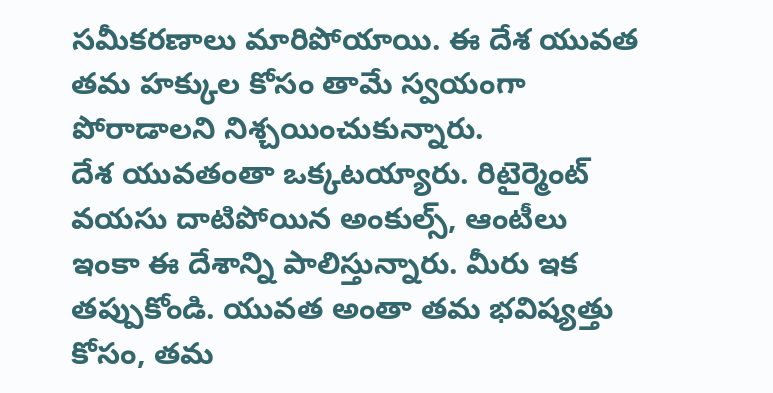సమీకరణాలు మారిపోయాయి. ఈ దేశ యువత తమ హక్కుల కోసం తామే స్వయంగా పోరాడాలని నిశ్చయించుకున్నారు.
దేశ యువతంతా ఒక్కటయ్యారు. రిటైర్మెంట్ వయసు దాటిపోయిన అంకుల్స్, ఆంటీలు ఇంకా ఈ దేశాన్ని పాలిస్తున్నారు. మీరు ఇక తప్పుకోండి. యువత అంతా తమ భవిష్యత్తు కోసం, తమ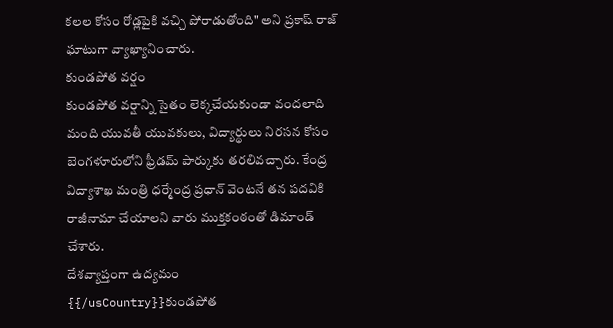కలల కోసం రోడ్లపైకి వచ్చి పోరాడుతోంది" అని ప్రకాష్ రాజ్ ఘాటుగా వ్యాఖ్యానించారు.
కుండపోత వర్షం
కుండపోత వర్షాన్ని సైతం లెక్కచేయకుండా వందలాది మంది యువతీ యువకులు, విద్యార్థులు నిరసన కోసం బెంగళూరులోని ఫ్రీడమ్ పార్కుకు తరలివచ్చారు. కేంద్ర విద్యాశాఖ మంత్రి ధర్మేంద్ర ప్రధాన్ వెంటనే తన పదవికి రాజీనామా చేయాలని వారు ముక్తకంఠంతో డిమాండ్ చేశారు.
దేశవ్యాప్తంగా ఉద్యమం
{{/usCountry}}కుండపోత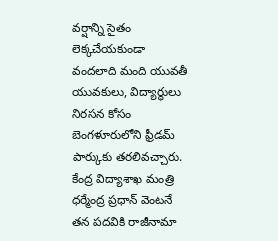వర్షాన్ని సైతం లెక్కచేయకుండా వందలాది మంది యువతీ యువకులు, విద్యార్థులు నిరసన కోసం బెంగళూరులోని ఫ్రీడమ్ పార్కుకు తరలివచ్చారు. కేంద్ర విద్యాశాఖ మంత్రి ధర్మేంద్ర ప్రధాన్ వెంటనే తన పదవికి రాజీనామా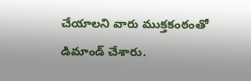చేయాలని వారు ముక్తకంఠంతో డిమాండ్ చేశారు.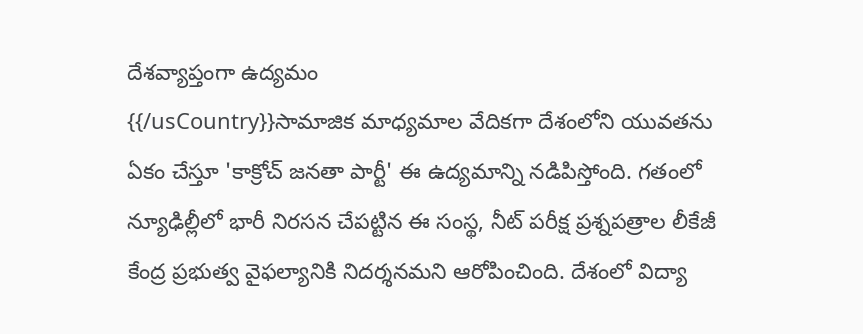దేశవ్యాప్తంగా ఉద్యమం
{{/usCountry}}సామాజిక మాధ్యమాల వేదికగా దేశంలోని యువతను ఏకం చేస్తూ 'కాక్రోచ్ జనతా పార్టీ' ఈ ఉద్యమాన్ని నడిపిస్తోంది. గతంలో న్యూఢిల్లీలో భారీ నిరసన చేపట్టిన ఈ సంస్థ, నీట్ పరీక్ష ప్రశ్నపత్రాల లీకేజీ కేంద్ర ప్రభుత్వ వైఫల్యానికి నిదర్శనమని ఆరోపించింది. దేశంలో విద్యా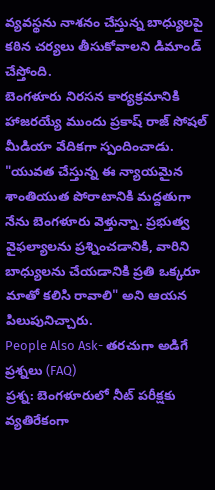వ్యవస్థను నాశనం చేస్తున్న బాధ్యులపై కఠిన చర్యలు తీసుకోవాలని డిమాండ్ చేస్తోంది.
బెంగళూరు నిరసన కార్యక్రమానికి హాజరయ్యే ముందు ప్రకాష్ రాజ్ సోషల్ మీడియా వేదికగా స్పందించాడు. "యువత చేస్తున్న ఈ న్యాయమైన శాంతియుత పోరాటానికి మద్దతుగా నేను బెంగళూరు వెళ్తున్నా. ప్రభుత్వ వైఫల్యాలను ప్రశ్నించడానికి, వారిని బాధ్యులను చేయడానికి ప్రతి ఒక్కరూ మాతో కలిసి రావాలి" అని ఆయన పిలుపునిచ్చారు.
People Also Ask- తరచుగా అడిగే ప్రశ్నలు (FAQ)
ప్రశ్న: బెంగళూరులో నీట్ పరీక్షకు వ్యతిరేకంగా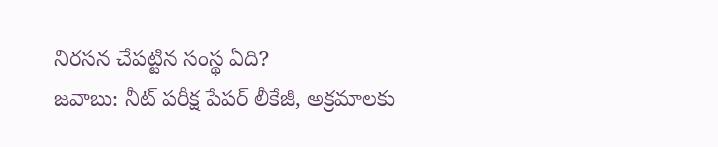నిరసన చేపట్టిన సంస్థ ఏది?
జవాబు: నీట్ పరీక్ష పేపర్ లీకేజీ, అక్రమాలకు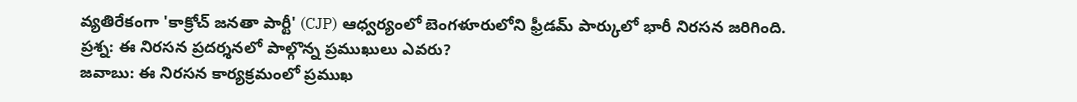వ్యతిరేకంగా 'కాక్రోచ్ జనతా పార్టీ' (CJP) ఆధ్వర్యంలో బెంగళూరులోని ఫ్రీడమ్ పార్కులో భారీ నిరసన జరిగింది.
ప్రశ్న: ఈ నిరసన ప్రదర్శనలో పాల్గొన్న ప్రముఖులు ఎవరు?
జవాబు: ఈ నిరసన కార్యక్రమంలో ప్రముఖ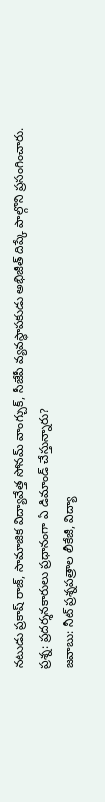నటుడు ప్రకాష్ రాజ్, సామాజిక విద్యావేత్త సోనమ్ వాంగ్చుక్, సీజేపీ వ్యవస్థాపకుడు అభిజీత్ దిప్కే పాల్గొని ప్రసంగించారు.
ప్రశ్న: ప్రదర్శనకారులు ప్రధానంగా ఏ డిమాండ్ చేస్తున్నారు?
జవాబు: నీట్ ప్రశ్నపత్రాల లీకేజీ, విద్యా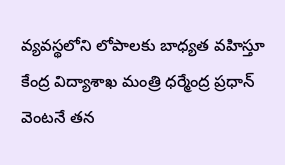వ్యవస్థలోని లోపాలకు బాధ్యత వహిస్తూ కేంద్ర విద్యాశాఖ మంత్రి ధర్మేంద్ర ప్రధాన్ వెంటనే తన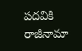పదవికి రాజీనామా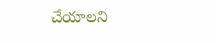చేయాలని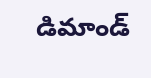డిమాండ్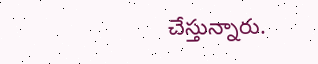చేస్తున్నారు.